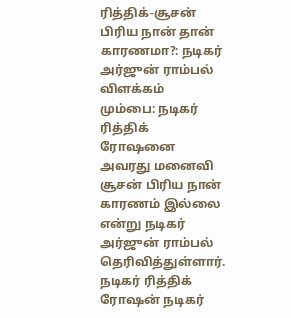ரித்திக்-சூசன் பிரிய நான் தான் காரணமா?: நடிகர் அர்ஜுன் ராம்பல் விளக்கம்
மும்பை: நடிகர் ரித்திக் ரோஷனை அவரது மனைவி சூசன் பிரிய நான் காரணம் இல்லை என்று நடிகர் அர்ஜுன் ராம்பல் தெரிவித்துள்ளார்.
நடிகர் ரித்திக் ரோஷன் நடிகர்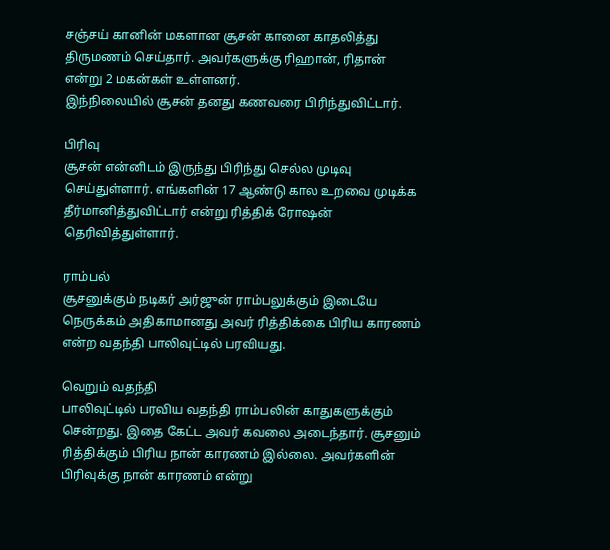சஞ்சய் கானின் மகளான சூசன் கானை காதலித்து திருமணம் செய்தார். அவர்களுக்கு ரிஹான், ரிதான் என்று 2 மகன்கள் உள்ளனர்.
இந்நிலையில் சூசன் தனது கணவரை பிரிந்துவிட்டார்.

பிரிவு
சூசன் என்னிடம் இருந்து பிரிந்து செல்ல முடிவு செய்துள்ளார். எங்களின் 17 ஆண்டு கால உறவை முடிக்க தீர்மானித்துவிட்டார் என்று ரித்திக் ரோஷன் தெரிவித்துள்ளார்.

ராம்பல்
சூசனுக்கும் நடிகர் அர்ஜுன் ராம்பலுக்கும் இடையே நெருக்கம் அதிகாமானது அவர் ரித்திக்கை பிரிய காரணம் என்ற வதந்தி பாலிவுட்டில் பரவியது.

வெறும் வதந்தி
பாலிவுட்டில் பரவிய வதந்தி ராம்பலின் காதுகளுக்கும் சென்றது. இதை கேட்ட அவர் கவலை அடைந்தார். சூசனும் ரித்திக்கும் பிரிய நான் காரணம் இல்லை. அவர்களின் பிரிவுக்கு நான் காரணம் என்று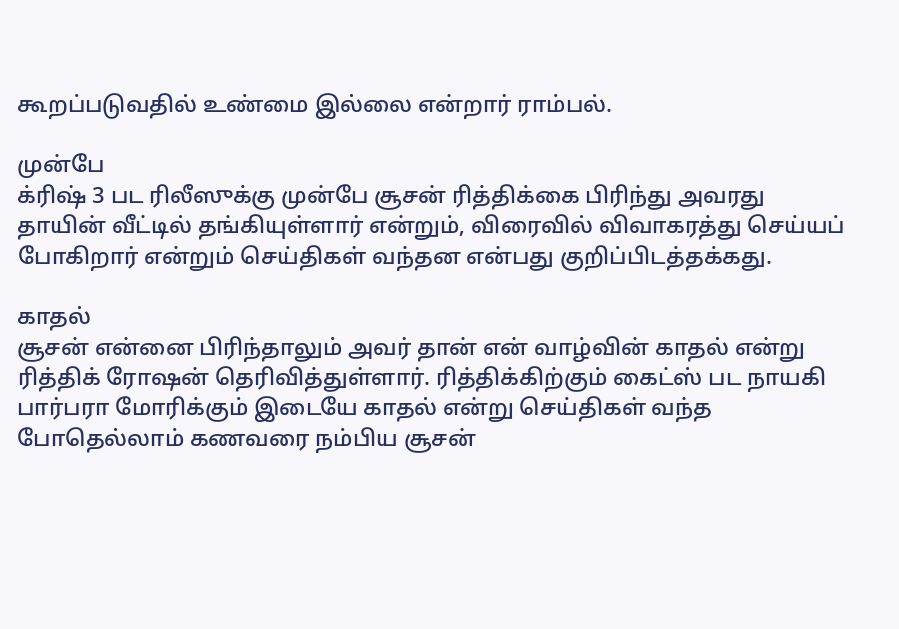கூறப்படுவதில் உண்மை இல்லை என்றார் ராம்பல்.

முன்பே
க்ரிஷ் 3 பட ரிலீஸுக்கு முன்பே சூசன் ரித்திக்கை பிரிந்து அவரது தாயின் வீட்டில் தங்கியுள்ளார் என்றும், விரைவில் விவாகரத்து செய்யப் போகிறார் என்றும் செய்திகள் வந்தன என்பது குறிப்பிடத்தக்கது.

காதல்
சூசன் என்னை பிரிந்தாலும் அவர் தான் என் வாழ்வின் காதல் என்று ரித்திக் ரோஷன் தெரிவித்துள்ளார். ரித்திக்கிற்கும் கைட்ஸ் பட நாயகி பார்பரா மோரிக்கும் இடையே காதல் என்று செய்திகள் வந்த போதெல்லாம் கணவரை நம்பிய சூசன்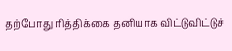தற்போது ரித்திக்கை தனியாக விட்டுவிட்டுச்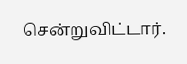சென்றுவிட்டார்.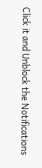Click it and Unblock the Notifications